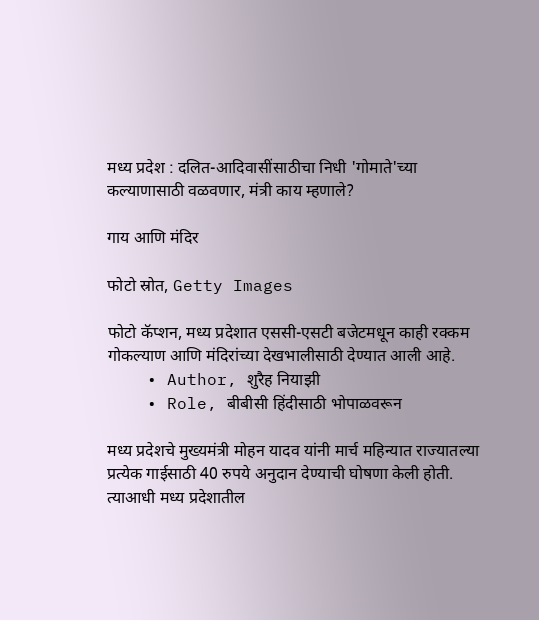मध्य प्रदेश : दलित-आदिवासींसाठीचा निधी 'गोमाते'च्या कल्याणासाठी वळवणार, मंत्री काय म्हणाले?

गाय आणि मंदिर

फोटो स्रोत, Getty Images

फोटो कॅप्शन, मध्य प्रदेशात एससी-एसटी बजेटमधून काही रक्कम गोकल्याण आणि मंदिरांच्या देखभालीसाठी देण्यात आली आहे.
    • Author, शुरैह नियाझी
    • Role, बीबीसी हिंदीसाठी भोपाळवरून

मध्य प्रदेशचे मुख्यमंत्री मोहन यादव यांनी मार्च महिन्यात राज्यातल्या प्रत्येक गाईसाठी 40 रुपये अनुदान देण्याची घोषणा केली होती. त्याआधी मध्य प्रदेशातील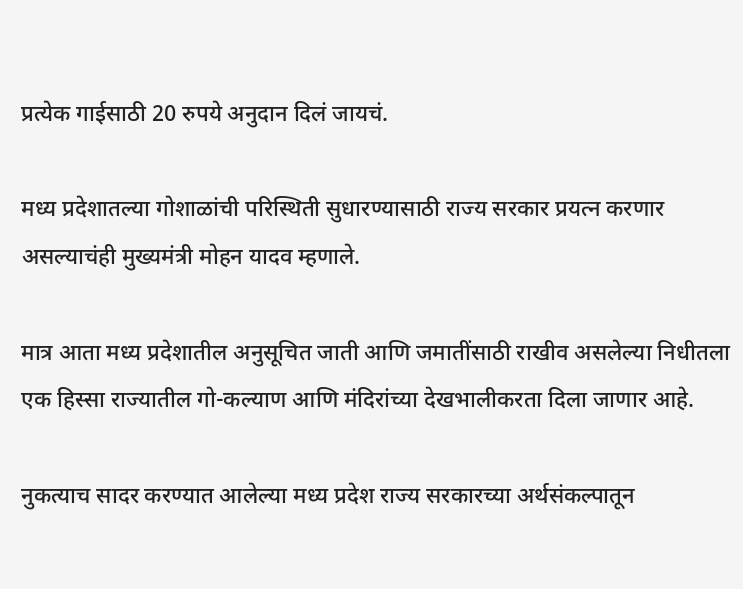प्रत्येक गाईसाठी 20 रुपये अनुदान दिलं जायचं.

मध्य प्रदेशातल्या गोशाळांची परिस्थिती सुधारण्यासाठी राज्य सरकार प्रयत्न करणार असल्याचंही मुख्यमंत्री मोहन यादव म्हणाले.

मात्र आता मध्य प्रदेशातील अनुसूचित जाती आणि जमातींसाठी राखीव असलेल्या निधीतला एक हिस्सा राज्यातील गो-कल्याण आणि मंदिरांच्या देखभालीकरता दिला जाणार आहे.

नुकत्याच सादर करण्यात आलेल्या मध्य प्रदेश राज्य सरकारच्या अर्थसंकल्पातून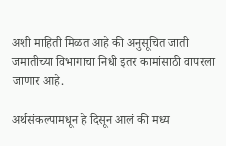अशी माहिती मिळत आहे की अनुसूचित जाती जमातीच्या विभागाचा निधी इतर कामांसाठी वापरला जाणार आहे.

अर्थसंकल्पामधून हे दिसून आलं की मध्य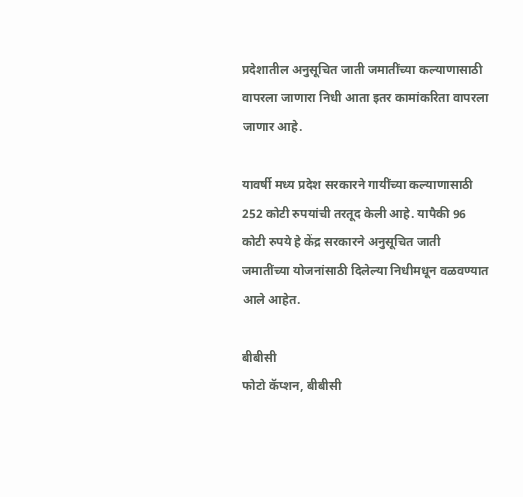प्रदेशातील अनुसूचित जाती जमातींच्या कल्याणासाठी वापरला जाणारा निधी आता इतर कामांकरिता वापरला जाणार आहे.

यावर्षी मध्य प्रदेश सरकारने गायींच्या कल्याणासाठी 252 कोटी रुपयांची तरतूद केली आहे. यापैकी 96 कोटी रुपये हे केंद्र सरकारने अनुसूचित जाती जमातींच्या योजनांसाठी दिलेल्या निधीमधून वळवण्यात आले आहेत.

बीबीसी
फोटो कॅप्शन, बीबीसी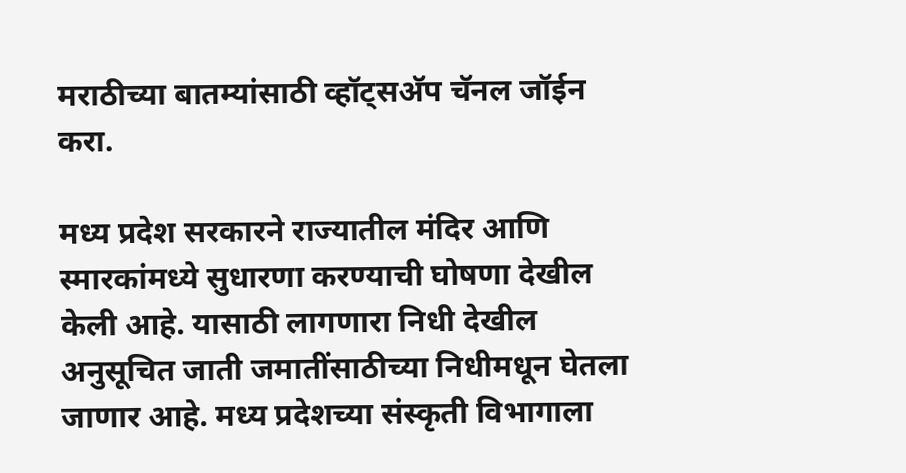मराठीच्या बातम्यांसाठी व्हॉट्सअ‍ॅप चॅनल जॉईन करा.

मध्य प्रदेश सरकारने राज्यातील मंदिर आणि स्मारकांमध्ये सुधारणा करण्याची घोषणा देखील केली आहे. यासाठी लागणारा निधी देखील अनुसूचित जाती जमातींसाठीच्या निधीमधून घेतला जाणार आहे. मध्य प्रदेशच्या संस्कृती विभागाला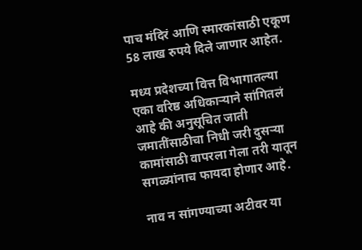पाच मंदिरं आणि स्मारकांसाठी एकूण 58 लाख रुपये दिले जाणार आहेत.

मध्य प्रदेशच्या वित्त विभागातल्या एका वरिष्ठ अधिकाऱ्याने सांगितलं आहे की अनुसूचित जाती जमातींसाठीचा निधी जरी दुसऱ्या कामांसाठी वापरला गेला तरी यातून सगळ्यांनाच फायदा होणार आहे.

नाव न सांगण्याच्या अटीवर या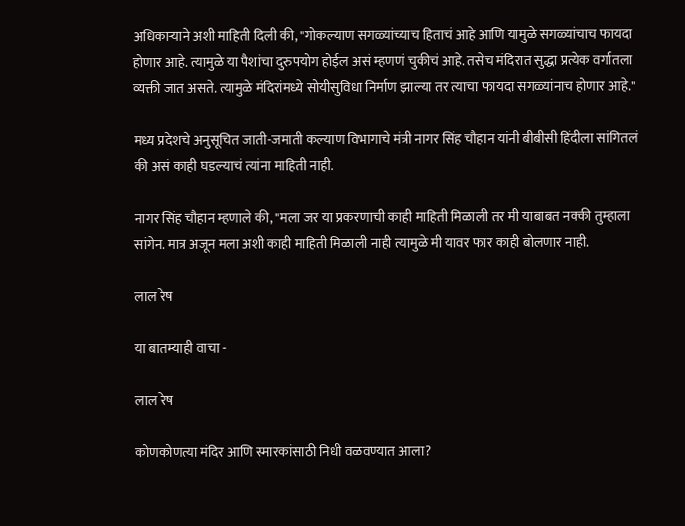अधिकाऱ्याने अशी माहिती दिली की, "गोकल्याण सगळ्यांच्याच हिताचं आहे आणि यामुळे सगळ्यांचाच फायदा होणार आहे. त्यामुळे या पैशांचा दुरुपयोग होईल असं म्हणणं चुकीचं आहे. तसेच मंदिरात सुद्धा प्रत्येक वर्गातला व्यक्ती जात असते. त्यामुळे मंदिरांमध्ये सोयीसुविधा निर्माण झाल्या तर त्याचा फायदा सगळ्यांनाच होणार आहे."

मध्य प्रदेशचे अनुसूचित जाती-जमाती कल्याण विभागाचे मंत्री नागर सिंह चौहान यांनी बीबीसी हिंदीला सांगितलं की असं काही घडल्याचं त्यांना माहिती नाही.

नागर सिंह चौहान म्हणाले की, "मला जर या प्रकरणाची काही माहिती मिळाली तर मी याबाबत नक्की तुम्हाला सांगेन. मात्र अजून मला अशी काही माहिती मिळाली नाही त्यामुळे मी यावर फार काही बोलणार नाही.

लाल रेष

या बातम्याही वाचा -

लाल रेष

कोणकोणत्या मंदिर आणि स्मारकांसाठी निधी वळवण्यात आला?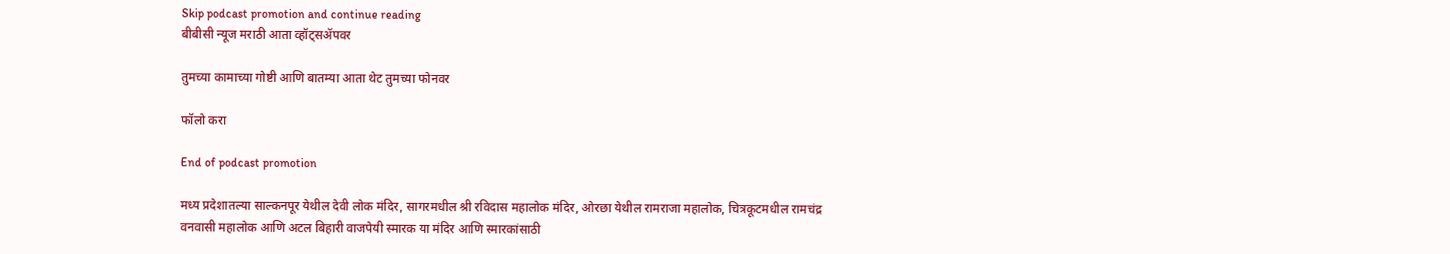Skip podcast promotion and continue reading
बीबीसी न्यूज मराठी आता व्हॉट्सॲपवर

तुमच्या कामाच्या गोष्टी आणि बातम्या आता थेट तुमच्या फोनवर

फॉलो करा

End of podcast promotion

मध्य प्रदेशातल्या साल्कनपूर येथील देवी लोक मंदिर, सागरमधील श्री रविदास महालोक मंदिर, ओरछा येथील रामराजा महालोक, चित्रकूटमधील रामचंद्र वनवासी महालोक आणि अटल बिहारी वाजपेयी स्मारक या मंदिर आणि स्मारकांसाठी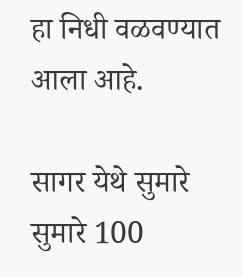हा निधी वळवण्यात आला आहे.

सागर येथे सुमारे सुमारे 100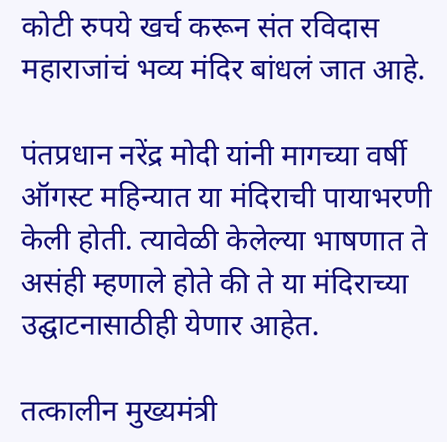कोटी रुपये खर्च करून संत रविदास महाराजांचं भव्य मंदिर बांधलं जात आहे.

पंतप्रधान नरेंद्र मोदी यांनी मागच्या वर्षी ऑगस्ट महिन्यात या मंदिराची पायाभरणी केली होती. त्यावेळी केलेल्या भाषणात ते असंही म्हणाले होते की ते या मंदिराच्या उद्घाटनासाठीही येणार आहेत.

तत्कालीन मुख्यमंत्री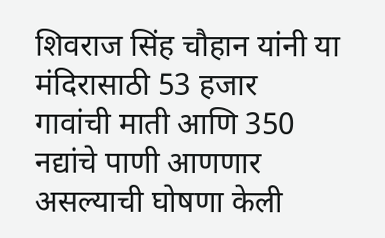शिवराज सिंह चौहान यांनी या मंदिरासाठी 53 हजार गावांची माती आणि 350 नद्यांचे पाणी आणणार असल्याची घोषणा केली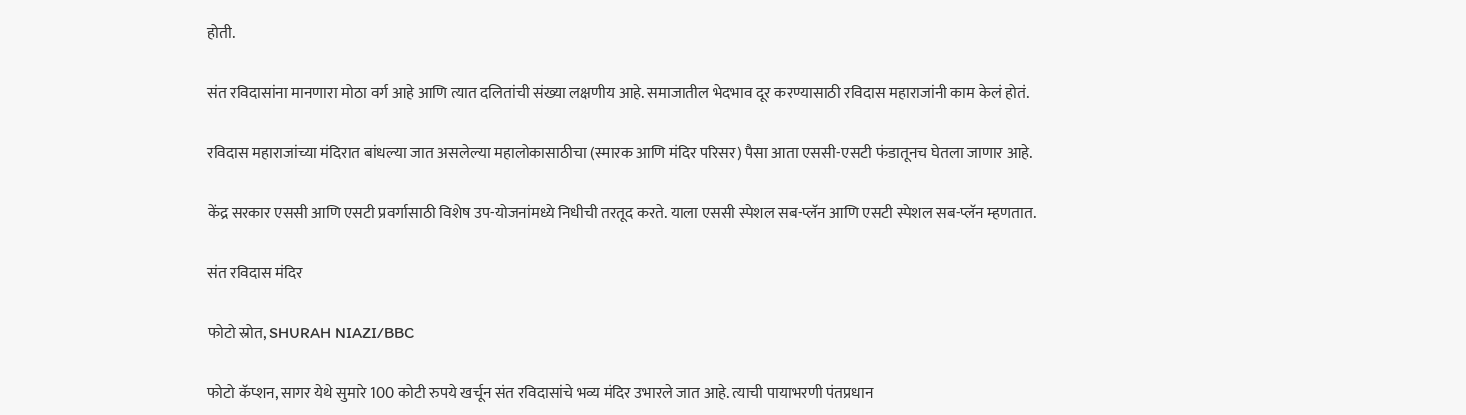होती.

संत रविदासांना मानणारा मोठा वर्ग आहे आणि त्यात दलितांची संख्या लक्षणीय आहे. समाजातील भेदभाव दूर करण्यासाठी रविदास महाराजांनी काम केलं होतं.

रविदास महाराजांच्या मंदिरात बांधल्या जात असलेल्या महालोकासाठीचा (स्मारक आणि मंदिर परिसर) पैसा आता एससी-एसटी फंडातूनच घेतला जाणार आहे.

केंद्र सरकार एससी आणि एसटी प्रवर्गासाठी विशेष उप-योजनांमध्ये निधीची तरतूद करते. याला एससी स्पेशल सब-प्लॅन आणि एसटी स्पेशल सब-प्लॅन म्हणतात.

संत रविदास मंदिर

फोटो स्रोत, SHURAH NIAZI/BBC

फोटो कॅप्शन, सागर येथे सुमारे 100 कोटी रुपये खर्चून संत रविदासांचे भव्य मंदिर उभारले जात आहे. त्याची पायाभरणी पंतप्रधान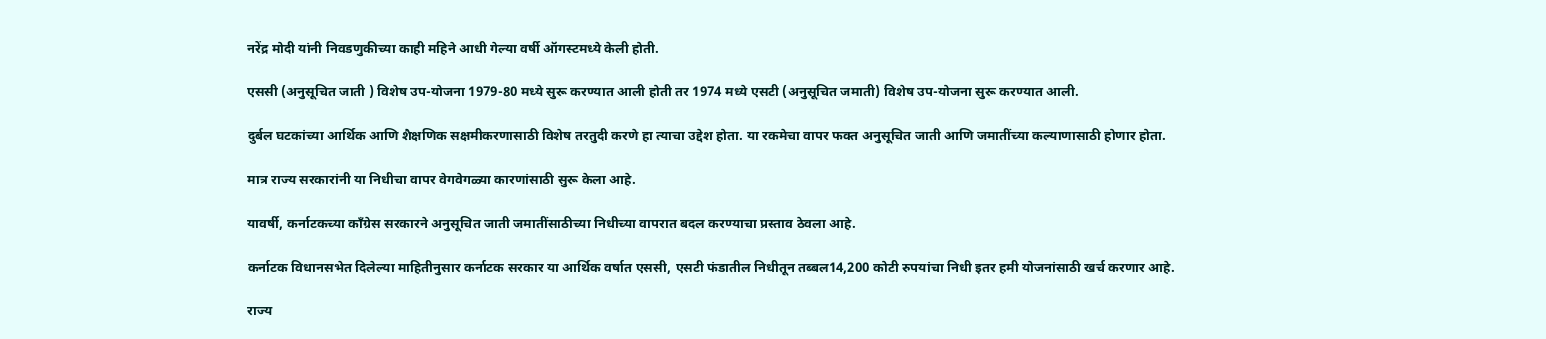नरेंद्र मोदी यांनी निवडणुकीच्या काही महिने आधी गेल्या वर्षी ऑगस्टमध्ये केली होती.

एससी (अनुसूचित जाती ) विशेष उप-योजना 1979-80 मध्ये सुरू करण्यात आली होती तर 1974 मध्ये एसटी (अनुसूचित जमाती) विशेष उप-योजना सुरू करण्यात आली.

दुर्बल घटकांच्या आर्थिक आणि शैक्षणिक सक्षमीकरणासाठी विशेष तरतुदी करणे हा त्याचा उद्देश होता. या रकमेचा वापर फक्त अनुसूचित जाती आणि जमातींच्या कल्याणासाठी होणार होता.

मात्र राज्य सरकारांनी या निधीचा वापर वेगवेगळ्या कारणांसाठी सुरू केला आहे.

यावर्षी, कर्नाटकच्या काँग्रेस सरकारने अनुसूचित जाती जमातींसाठीच्या निधीच्या वापरात बदल करण्याचा प्रस्ताव ठेवला आहे.

कर्नाटक विधानसभेत दिलेल्या माहितीनुसार कर्नाटक सरकार या आर्थिक वर्षात एससी, एसटी फंडातील निधीतून तब्बल14,200 कोटी रुपयांचा निधी इतर हमी योजनांसाठी खर्च करणार आहे.

राज्य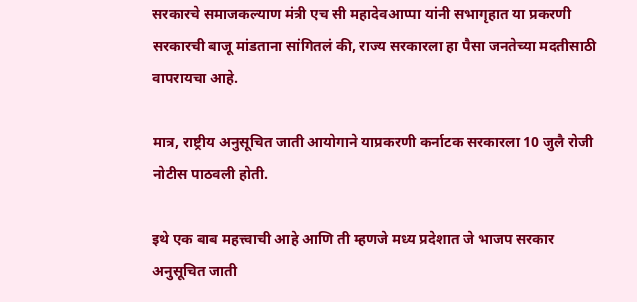सरकारचे समाजकल्याण मंत्री एच सी महादेवआप्पा यांनी सभागृहात या प्रकरणी सरकारची बाजू मांडताना सांगितलं की, राज्य सरकारला हा पैसा जनतेच्या मदतीसाठी वापरायचा आहे.

मात्र, राष्ट्रीय अनुसूचित जाती आयोगाने याप्रकरणी कर्नाटक सरकारला 10 जुलै रोजी नोटीस पाठवली होती.

इथे एक बाब महत्त्वाची आहे आणि ती म्हणजे मध्य प्रदेशात जे भाजप सरकार अनुसूचित जाती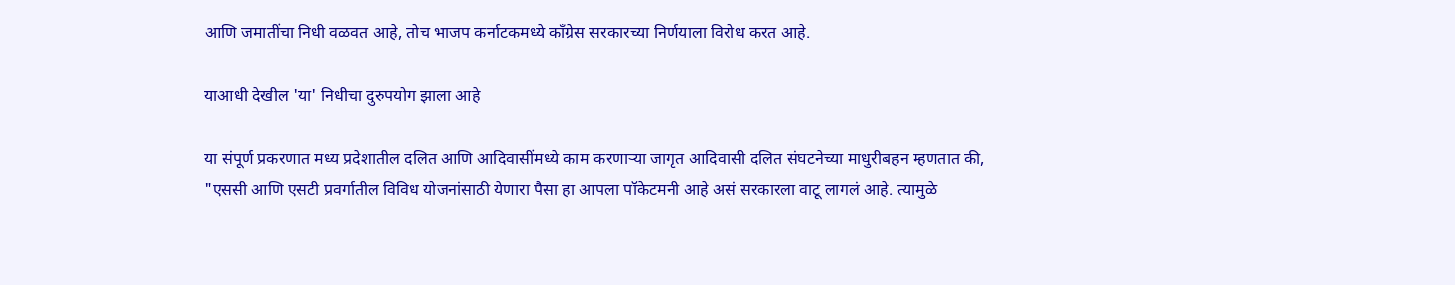आणि जमातींचा निधी वळवत आहे, तोच भाजप कर्नाटकमध्ये काँग्रेस सरकारच्या निर्णयाला विरोध करत आहे.

याआधी देखील 'या' निधीचा दुरुपयोग झाला आहे

या संपूर्ण प्रकरणात मध्य प्रदेशातील दलित आणि आदिवासींमध्ये काम करणाऱ्या जागृत आदिवासी दलित संघटनेच्या माधुरीबहन म्हणतात की, "एससी आणि एसटी प्रवर्गातील विविध योजनांसाठी येणारा पैसा हा आपला पॉकेटमनी आहे असं सरकारला वाटू लागलं आहे. त्यामुळे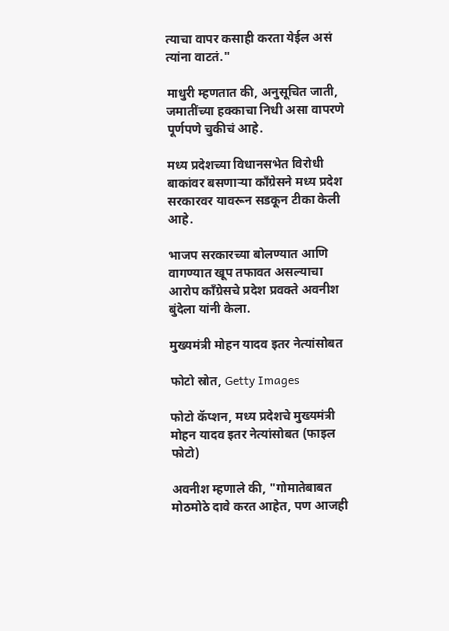त्याचा वापर कसाही करता येईल असं त्यांना वाटतं."

माधुरी म्हणतात की, अनुसूचित जाती, जमातींच्या हक्काचा निधी असा वापरणे पूर्णपणे चुकीचं आहे.

मध्य प्रदेशच्या विधानसभेत विरोधी बाकांवर बसणाऱ्या काँग्रेसने मध्य प्रदेश सरकारवर यावरून सडकून टीका केली आहे.

भाजप सरकारच्या बोलण्यात आणि वागण्यात खूप तफावत असल्याचा आरोप काँग्रेसचे प्रदेश प्रवक्ते अवनीश बुंदेला यांनी केला.

मुख्यमंत्री मोहन यादव इतर नेत्यांसोबत

फोटो स्रोत, Getty Images

फोटो कॅप्शन, मध्य प्रदेशचे मुख्यमंत्री मोहन यादव इतर नेत्यांसोबत (फाइल फोटो)

अवनीश म्हणाले की, "गोमातेबाबत मोठमोठे दावे करत आहेत, पण आजही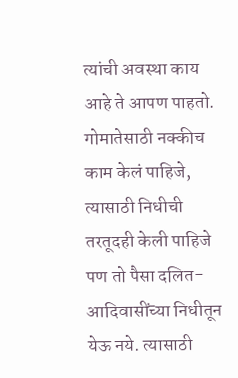त्यांची अवस्था काय आहे ते आपण पाहतो. गोमातेसाठी नक्कीच काम केलं पाहिजे, त्यासाठी निधीची तरतूदही केली पाहिजे पण तो पैसा दलित-आदिवासींच्या निधीतून येऊ नये. त्यासाठी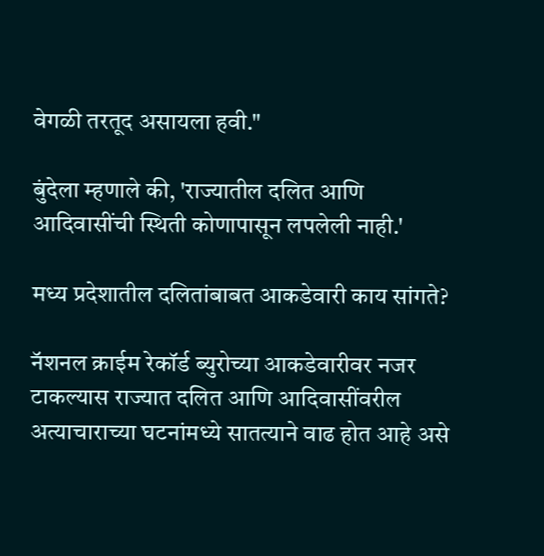वेगळी तरतूद असायला हवी."

बुंदेला म्हणाले की, 'राज्यातील दलित आणि आदिवासींची स्थिती कोणापासून लपलेली नाही.'

मध्य प्रदेशातील दलितांबाबत आकडेवारी काय सांगते?

नॅशनल क्राईम रेकॉर्ड ब्युरोच्या आकडेवारीवर नजर टाकल्यास राज्यात दलित आणि आदिवासींवरील अत्याचाराच्या घटनांमध्ये सातत्याने वाढ होत आहे असे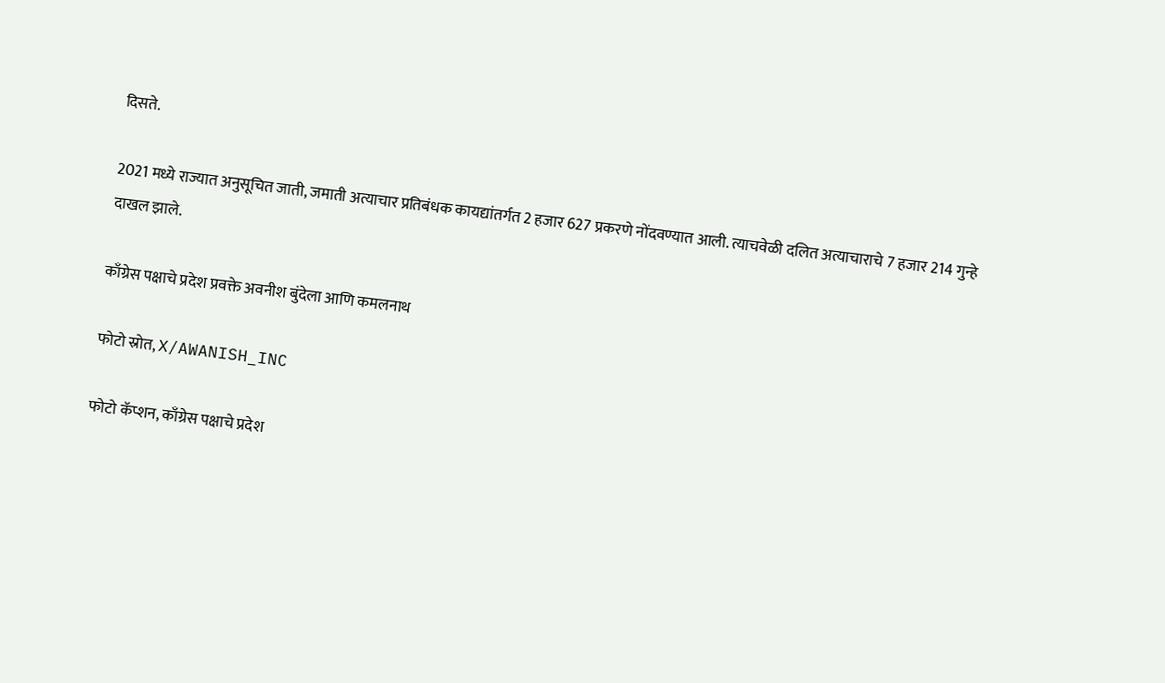दिसते.

2021 मध्ये राज्यात अनुसूचित जाती, जमाती अत्याचार प्रतिबंधक कायद्यांतर्गत 2 हजार 627 प्रकरणे नोंदवण्यात आली. त्याचवेळी दलित अत्याचाराचे 7 हजार 214 गुन्हे दाखल झाले.

काँग्रेस पक्षाचे प्रदेश प्रवक्ते अवनीश बुंदेला आणि कमलनाथ

फोटो स्रोत, X/AWANISH_INC

फोटो कॅप्शन, काँग्रेस पक्षाचे प्रदेश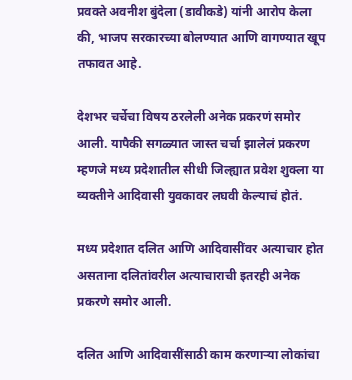प्रवक्ते अवनीश बुंदेला (डावीकडे) यांनी आरोप केला की, भाजप सरकारच्या बोलण्यात आणि वागण्यात खूप तफावत आहे.

देशभर चर्चेचा विषय ठरलेली अनेक प्रकरणं समोर आली. यापैकी सगळ्यात जास्त चर्चा झालेलं प्रकरण म्हणजे मध्य प्रदेशातील सीधी जिल्ह्यात प्रवेश शुक्ला या व्यक्तीने आदिवासी युवकावर लघवी केल्याचं होतं.

मध्य प्रदेशात दलित आणि आदिवासींवर अत्याचार होत असताना दलितांवरील अत्याचाराची इतरही अनेक प्रकरणे समोर आली.

दलित आणि आदिवासींसाठी काम करणाऱ्या लोकांचा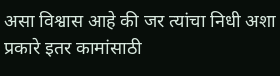असा विश्वास आहे की जर त्यांचा निधी अशा प्रकारे इतर कामांसाठी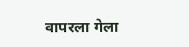वापरला गेला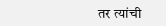तर त्यांची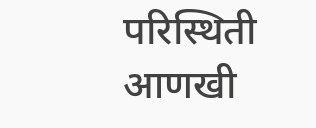परिस्थिती आणखी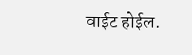वाईट होईल.